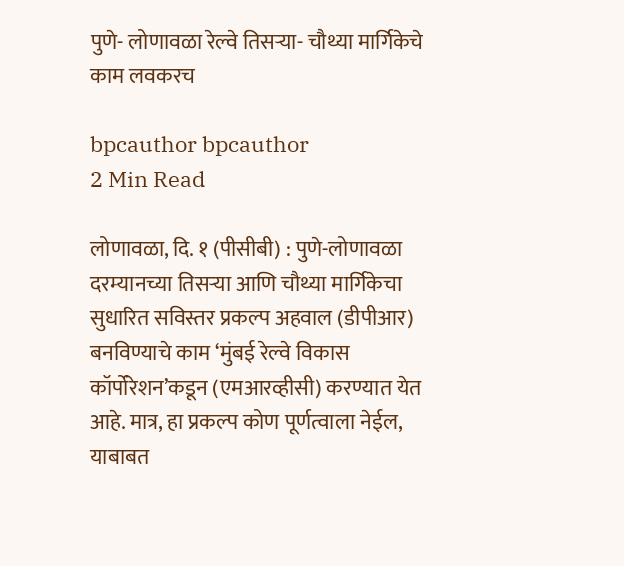पुणे- लोणावळा रेल्वे तिसऱ्या- चौथ्या मार्गिकेचे काम लवकरच

bpcauthor bpcauthor
2 Min Read

लोणावळा, दि. १ (पीसीबी) : पुणे-लोणावळा दरम्यानच्या तिसऱ्या आणि चौथ्या मार्गिकेचा सुधारित सविस्तर प्रकल्प अहवाल (डीपीआर) बनविण्याचे काम ‘मुंबई रेल्वे विकास कॉर्पोरेशन’कडून (एमआरव्हीसी) करण्यात येत आहे. मात्र, हा प्रकल्प कोण पूर्णत्वाला नेईल, याबाबत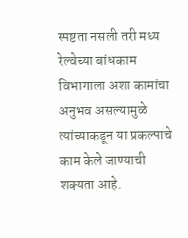स्पष्टता नसली तरी मध्य रेल्वेच्या बांधकाम विभागाला अशा कामांचा अनुभव असल्यामुळे त्यांच्याकडून या प्रकल्पाचे काम केले जाण्याची शक्यता आहे.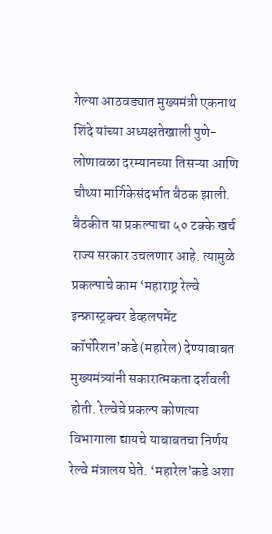गेल्या आठवड्यात मुख्यमंत्री एकनाथ शिंदे यांच्या अध्यक्षतेखाली पुणे-लोणावळा दरम्यानच्या तिसऱ्या आणि चौथ्या मार्गिकेसंदर्भात बैठक झाली. बैठकीत या प्रकल्पाचा ५० टक्के खर्च राज्य सरकार उचलणार आहे. त्यामुळे प्रकल्पाचे काम ‘महाराष्ट्र रेल्वे इन्फ्रास्ट्रक्चर डेव्हलपमेंट कॉर्पोरेशन’कडे (महारेल) देण्याबाबत मुख्यमंत्र्यांनी सकारात्मकता दर्शवली होती. रेल्वेचे प्रकल्प कोणत्या विभागाला द्यायचे याबाबतचा निर्णय रेल्वे मंत्रालय घेते. ‘महारेल’कडे अशा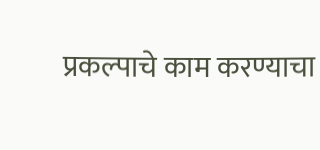प्रकल्पाचे काम करण्याचा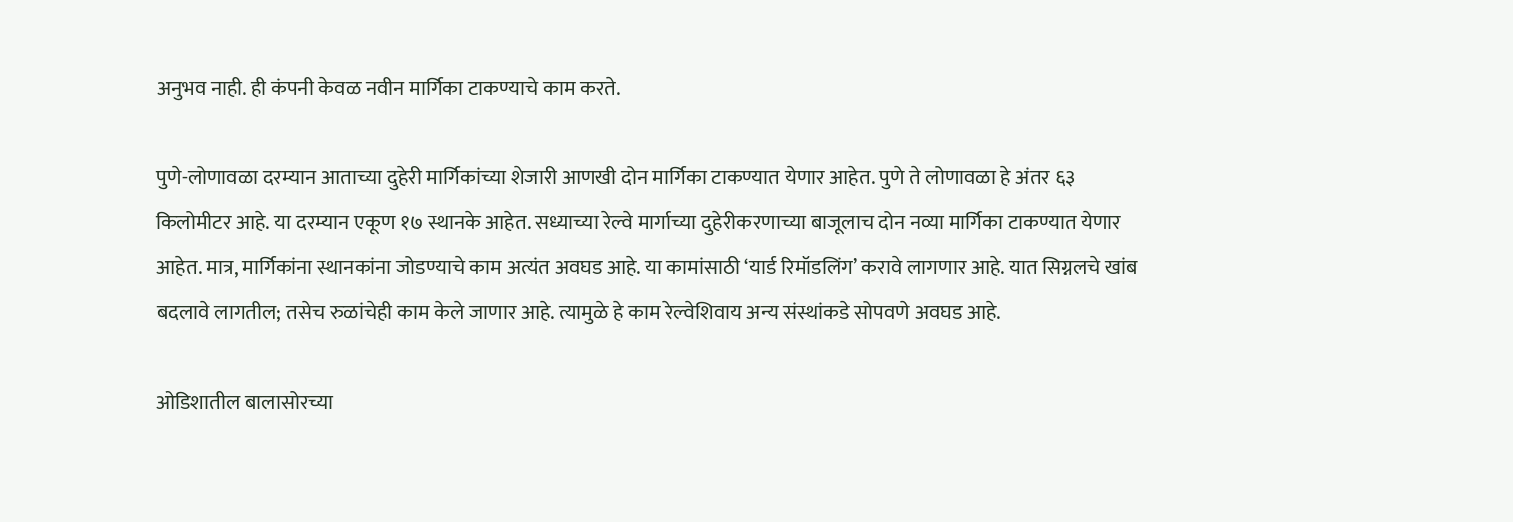अनुभव नाही. ही कंपनी केवळ नवीन मार्गिका टाकण्याचे काम करते.

पुणे-लोणावळा दरम्यान आताच्या दुहेरी मार्गिकांच्या शेजारी आणखी दोन मार्गिका टाकण्यात येणार आहेत. पुणे ते लोणावळा हे अंतर ६३ किलोमीटर आहे. या दरम्यान एकूण १७ स्थानके आहेत. सध्याच्या रेल्वे मार्गाच्या दुहेरीकरणाच्या बाजूलाच दोन नव्या मार्गिका टाकण्यात येणार आहेत. मात्र, मार्गिकांना स्थानकांना जोडण्याचे काम अत्यंत अवघड आहे. या कामांसाठी ‘यार्ड रिमॉडलिंग’ करावे लागणार आहे. यात सिग्नलचे खांब बदलावे लागतील; तसेच रुळांचेही काम केले जाणार आहे. त्यामुळे हे काम रेल्वेशिवाय अन्य संस्थांकडे सोपवणे अवघड आहे.

ओडिशातील बालासोरच्या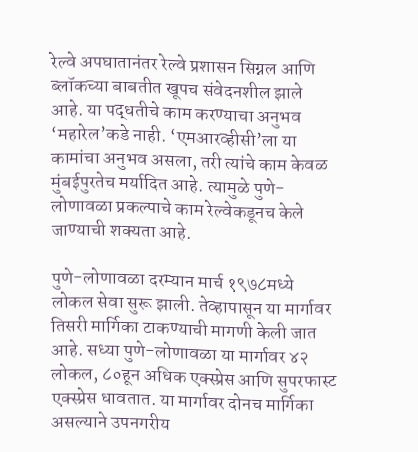रेल्वे अपघातानंतर रेल्वे प्रशासन सिग्नल आणि ब्लॉकच्या बाबतीत खूपच संवेदनशील झाले आहे. या पद्धतीचे काम करण्याचा अनुभव ‘महारेल’कडे नाही. ‘एमआरव्हीसी’ला या कामांचा अनुभव असला, तरी त्यांचे काम केवळ मुंबईपुरतेच मर्यादित आहे. त्यामुळे पुणे-लोणावळा प्रकल्पाचे काम रेल्वेकडूनच केले जाण्याची शक्यता आहे.

पुणे-लोणावळा दरम्यान मार्च १९७८मध्ये लोकल सेवा सुरू झाली. तेव्हापासून या मार्गावर तिसरी मार्गिका टाकण्याची मागणी केली जात आहे. सध्या पुणे-लोणावळा या मार्गावर ४२ लोकल, ८०हून अधिक एक्स्प्रेस आणि सुपरफास्ट एक्स्प्रेस धावतात. या मार्गावर दोनच मार्गिका असल्याने उपनगरीय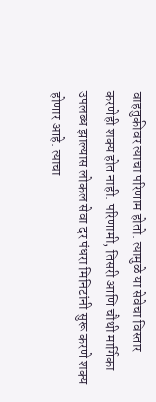वाहतुकीवर त्याचा परिणाम होतो. त्यामुळे या सेवेचा विस्तार करणेही शक्य होत नाही. परिणामी, तिसरी आणि चौथी मार्गिका उपलब्ध झाल्यास लोकल सेवा दर पंधरा मिनिटांनी सुरू करणे शक्य होणार आहे. त्याचा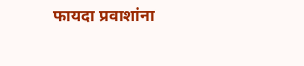फायदा प्रवाशांना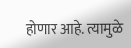होणार आहे. त्यामुळे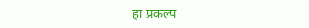हा प्रकल्प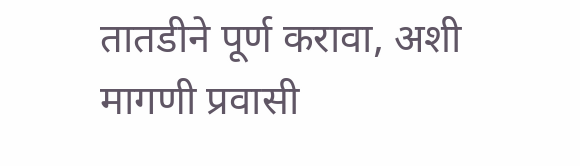तातडीने पूर्ण करावा, अशी मागणी प्रवासी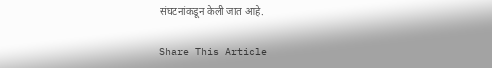संघटनांकडून केली जात आहे.

Share This Article